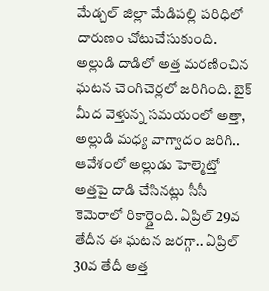మేడ్చల్ జిల్లా మేడిపల్లి పరిధిలో దారుణం చోటుచేసుకుంది. అల్లుడి దాడిలో అత్త మరణించిన ఘటన చెంగిచెర్లలో జరిగింది. బైక్ మీద వెళ్తున్న సమయంలో అత్తా, అల్లుడి మధ్య వాగ్వాదం జరిగి.. ఆవేశంలో అల్లుడు హెల్మెట్తో అత్తపై దాడి చేసినట్లు సీసీ కెమెరాలో రికార్డైంది. ఏప్రిల్ 29వ తేదీన ఈ ఘటన జరగ్గా.. ఏప్రిల్ 30వ తేదీ అత్త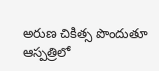అరుణ చికిత్స పొందుతూ ఆస్పత్రిలో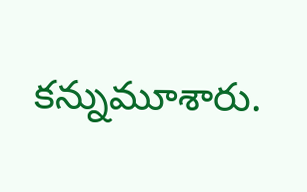కన్నుమూశారు.